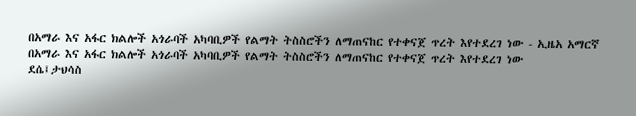በአማራ እና አፋር ክልሎች አጎራባች አካባቢዎች የልማት ትስስሮችን ለማጠናከር የተቀናጀ ጥረት እየተደረገ ነው - ኢዜአ አማርኛ
በአማራ እና አፋር ክልሎች አጎራባች አካባቢዎች የልማት ትስስሮችን ለማጠናከር የተቀናጀ ጥረት እየተደረገ ነው
ደሴ፤ታህሳስ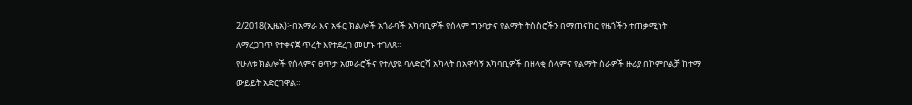2/2018(ኢዜአ)፦በአማራ እና አፋር ክልሎች አጎራባች አካባቢዎች የሰላም ግንባታና የልማት ትስስሮችን በማጠናከር የዜጎችን ተጠቃሚነት ለማረጋገጥ የተቀናጀ ጥረት እየተደረገ መሆኑ ተገለጸ።
የሁለቱ ክልሎች የሰላምና ፀጥታ አመራሮችና የተለያዩ ባለድርሻ አካላት በአዋሳኝ አካባቢዎች በዘላቂ ሰላምና የልማት ስራዎች ዙሪያ በኮምቦልቻ ከተማ ውይይት አድርገዋል።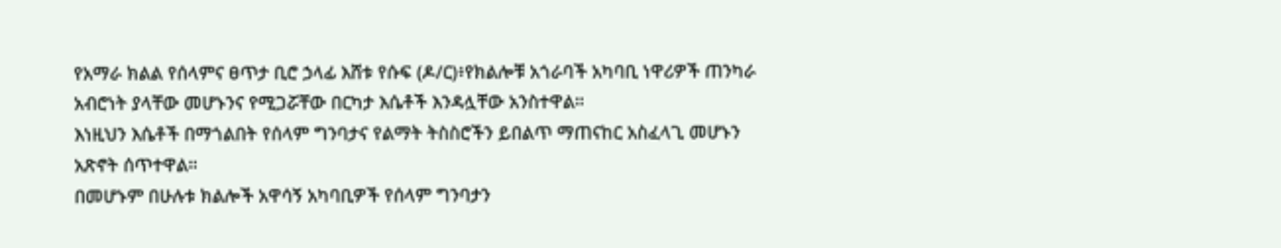የአማራ ክልል የሰላምና ፀጥታ ቢሮ ኃላፊ እሸቱ የሱፍ (ዶ/ር)፥የክልሎቹ አጎራባች አካባቢ ነዋሪዎች ጠንካራ አብሮነት ያላቸው መሆኑንና የሚጋሯቸው በርካታ እሴቶች እንዳሏቸው አንስተዋል።
እነዚህን እሴቶች በማጎልበት የሰላም ግንባታና የልማት ትስስሮችን ይበልጥ ማጠናከር አስፈላጊ መሆኑን አጽኖት ሰጥተዋል።
በመሆኑም በሁሉቱ ክልሎች አዋሳኝ አካባቢዎች የሰላም ግንባታን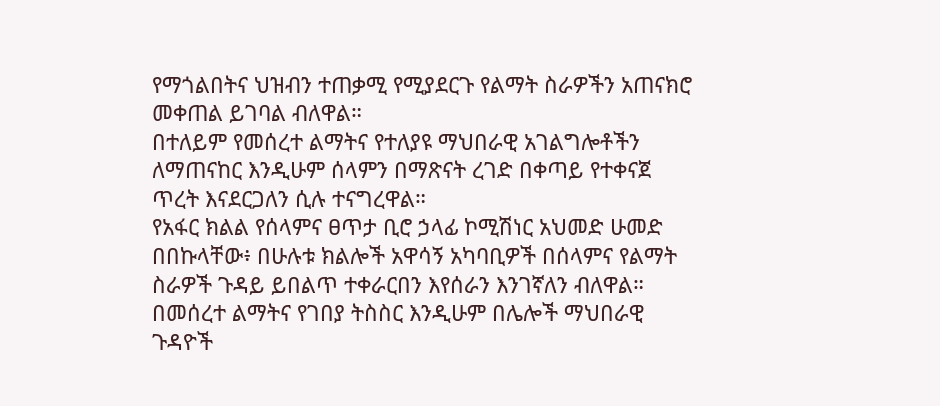የማጎልበትና ህዝብን ተጠቃሚ የሚያደርጉ የልማት ስራዎችን አጠናክሮ መቀጠል ይገባል ብለዋል።
በተለይም የመሰረተ ልማትና የተለያዩ ማህበራዊ አገልግሎቶችን ለማጠናከር እንዲሁም ሰላምን በማጽናት ረገድ በቀጣይ የተቀናጀ ጥረት እናደርጋለን ሲሉ ተናግረዋል።
የአፋር ክልል የሰላምና ፀጥታ ቢሮ ኃላፊ ኮሚሽነር አህመድ ሁመድ በበኩላቸው፥ በሁሉቱ ክልሎች አዋሳኝ አካባቢዎች በሰላምና የልማት ስራዎች ጉዳይ ይበልጥ ተቀራርበን እየሰራን እንገኛለን ብለዋል።
በመሰረተ ልማትና የገበያ ትስስር እንዲሁም በሌሎች ማህበራዊ ጉዳዮች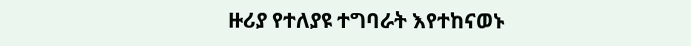ዙሪያ የተለያዩ ተግባራት እየተከናወኑ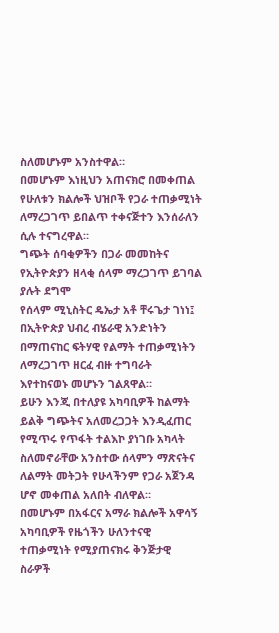ስለመሆኑም አንስተዋል።
በመሆኑም እነዚህን አጠናክሮ በመቀጠል የሁለቱን ክልሎች ህዝቦች የጋራ ተጠቃሚነት ለማረጋገጥ ይበልጥ ተቀናጅተን እንሰራለን ሲሉ ተናግረዋል።
ግጭት ሰባቂዎችን በጋራ መመከትና የኢትዮጵያን ዘላቂ ሰላም ማረጋገጥ ይገባል ያሉት ደግሞ
የሰላም ሚኒስትር ዴኤታ አቶ ቸሩጌታ ገነነ፤ በኢትዮጵያ ህብረ ብሄራዊ አንድነትን በማጠናከር ፍትሃዊ የልማት ተጠቃሚነትን ለማረጋገጥ ዘርፈ ብዙ ተግባራት እየተከናወኑ መሆኑን ገልጸዋል።
ይሁን እንጂ በተለያዩ አካባቢዎች ከልማት ይልቅ ግጭትና አለመረጋጋት እንዲፈጠር የሚጥሩ የጥፋት ተልእኮ ያነገቡ አካላት ስለመኖራቸው አንስተው ሰላምን ማጽናትና ለልማት መትጋት የሁላችንም የጋራ አጀንዳ ሆኖ መቀጠል አለበት ብለዋል።
በመሆኑም በአፋርና አማራ ክልሎች አዋሳኝ አካባቢዎች የዜጎችን ሁለንተናዊ ተጠቃሚነት የሚያጠናክሩ ቅንጅታዊ ስራዎች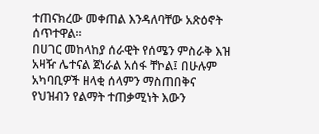ተጠናክረው መቀጠል እንዳለባቸው አጽዕኖት ሰጥተዋል።
በሀገር መከላከያ ሰራዊት የሰሜን ምስራቅ እዝ አዛዥ ሌተናል ጀነራል አሰፋ ቸኮል፤ በሁሉም አካባቢዎች ዘላቂ ሰላምን ማስጠበቅና የህዝብን የልማት ተጠቃሚነት እውን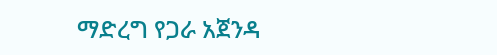ማድረግ የጋራ አጀንዳ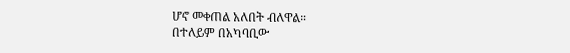ሆኖ መቀጠል አለበት ብለዋል።
በተለይም በአካባቢው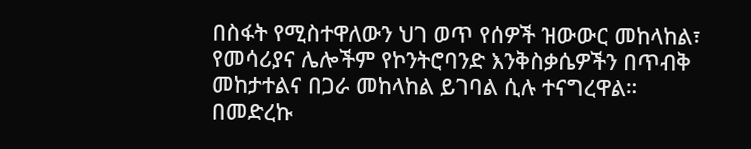በስፋት የሚስተዋለውን ህገ ወጥ የሰዎች ዝውውር መከላከል፣ የመሳሪያና ሌሎችም የኮንትሮባንድ እንቅስቃሴዎችን በጥብቅ መከታተልና በጋራ መከላከል ይገባል ሲሉ ተናግረዋል።
በመድረኩ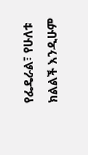የፌዴራል፣ የሁለቱ ክልልች እንዲሁም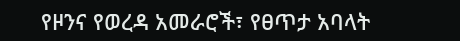የዞንና የወረዳ አመራሮች፣ የፀጥታ አባላት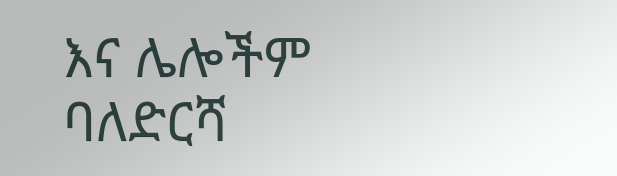እና ሌሎችም ባለድርሻ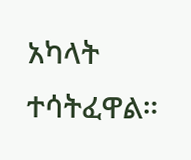አካላት ተሳትፈዋል።